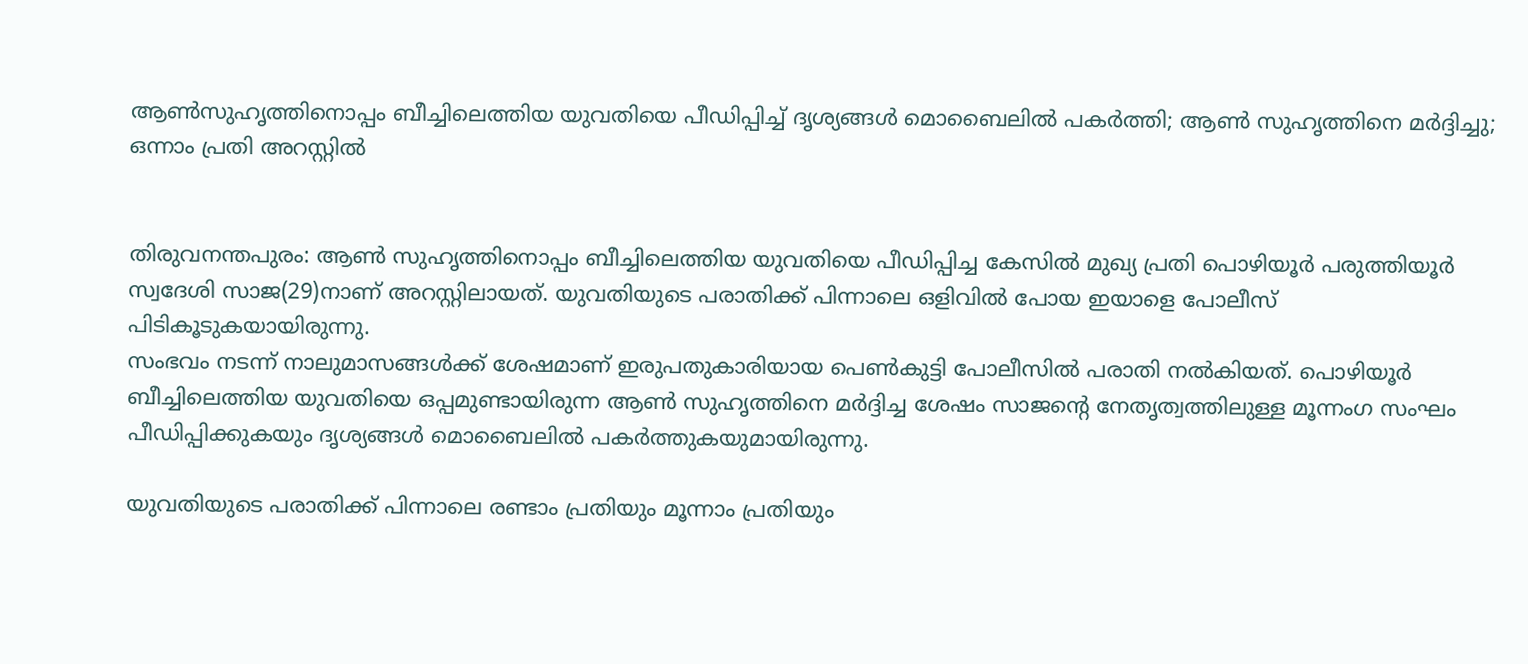ആണ്‍സുഹൃത്തിനൊപ്പം ബീച്ചിലെത്തിയ യുവതിയെ പീഡിപ്പിച്ച്‌ ദൃശ്യങ്ങള്‍ മൊബൈലില്‍ പകര്‍ത്തി; ആണ്‍ സുഹൃത്തിനെ മര്‍ദ്ദിച്ചു; ഒന്നാം പ്രതി അറസ്റ്റില്‍


തിരുവനന്തപുരം: ആൺ സുഹൃത്തിനൊപ്പം ബീച്ചിലെത്തിയ യുവതിയെ പീഡിപ്പിച്ച കേസിൽ മുഖ്യ പ്രതി പൊഴിയൂര്‍ പരുത്തിയൂര്‍ സ്വദേശി സാജ(29)നാണ് അറസ്റ്റിലായത്. യുവതിയുടെ പരാതിക്ക് പിന്നാലെ ഒളിവില്‍ പോയ ഇയാളെ പോലീസ് പിടികൂടുകയായിരുന്നു.
സംഭവം നടന്ന് നാലുമാസങ്ങള്‍ക്ക് ശേഷമാണ് ഇരുപതുകാരിയായ പെണ്‍കുട്ടി പോലീസില്‍ പരാതി നല്‍കിയത്. പൊഴിയൂര്‍ ബീച്ചിലെത്തിയ യുവതിയെ ഒപ്പമുണ്ടായിരുന്ന ആണ്‍ സുഹൃത്തിനെ മര്‍ദ്ദിച്ച ശേഷം സാജന്റെ നേതൃത്വത്തിലുള്ള മൂന്നംഗ സംഘം പീഡിപ്പിക്കുകയും ദൃശ്യങ്ങള്‍ മൊബൈലില്‍ പകര്‍ത്തുകയുമായിരുന്നു.

യുവതിയുടെ പരാതിക്ക് പിന്നാലെ രണ്ടാം പ്രതിയും മൂന്നാം പ്രതിയും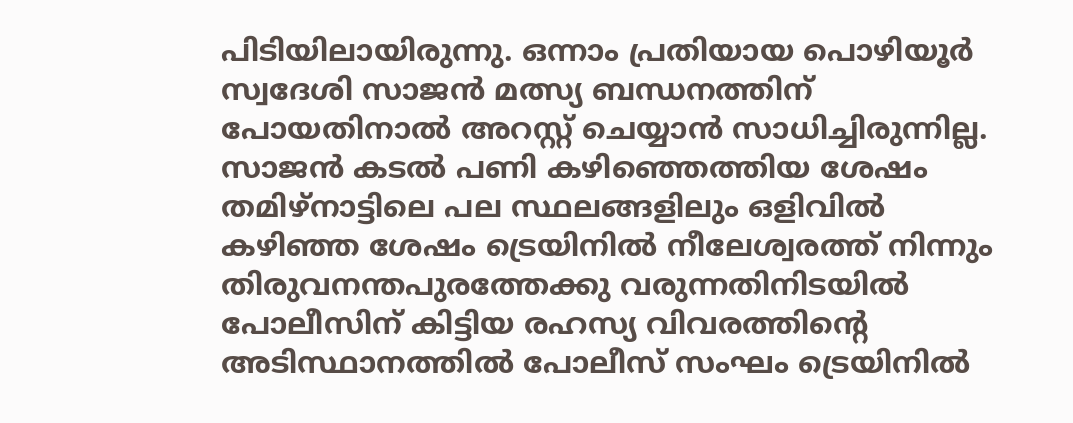പിടിയിലായിരുന്നു. ഒന്നാം പ്രതിയായ പൊഴിയൂര്‍ സ്വദേശി സാജന്‍ മത്സ്യ ബന്ധനത്തിന് പോയതിനാല്‍ അറസ്റ്റ് ചെയ്യാന്‍ സാധിച്ചിരുന്നില്ല. സാജന്‍ കടല്‍ പണി കഴിഞ്ഞെത്തിയ ശേഷം തമിഴ്‌നാട്ടിലെ പല സ്ഥലങ്ങളിലും ഒളിവില്‍ കഴിഞ്ഞ ശേഷം ട്രെയിനില്‍ നീലേശ്വരത്ത് നിന്നും തിരുവനന്തപുരത്തേക്കു വരുന്നതിനിടയില്‍ പോലീസിന് കിട്ടിയ രഹസ്യ വിവരത്തിന്റെ അടിസ്ഥാനത്തില്‍ പോലീസ് സംഘം ട്രെയിനില്‍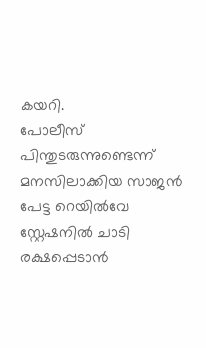കയറി.
പോലീസ് പിന്തുടരുന്നുണ്ടെന്ന് മനസിലാക്കിയ സാജന്‍ പേട്ട റെയില്‍വേ സ്റ്റേഷനില്‍ ചാടി രക്ഷപ്പെടാന്‍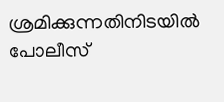ശ്രമിക്കുന്നതിനിടയില്‍ പോലീസ്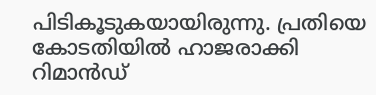പിടികൂടുകയായിരുന്നു. പ്രതിയെ കോടതിയില്‍ ഹാജരാക്കി റിമാന്‍ഡ്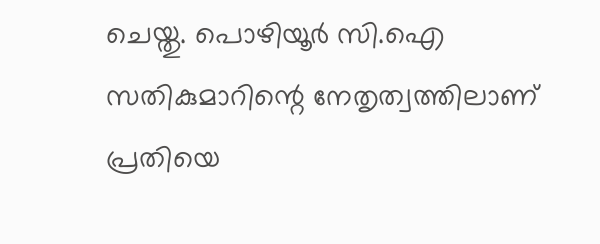ചെയ്തു. പൊഴിയൂര്‍ സി.ഐ സതികുമാറിന്റെ നേതൃത്വത്തിലാണ് പ്രതിയെ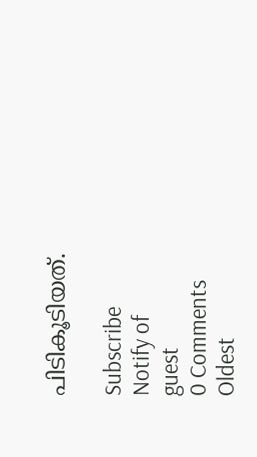പിടികൂടിയത്.

Subscribe
Notify of
guest
0 Comments
Oldest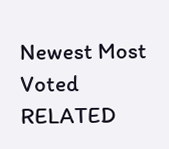Newest Most Voted
RELATED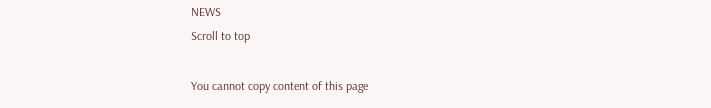NEWS
Scroll to top

You cannot copy content of this page